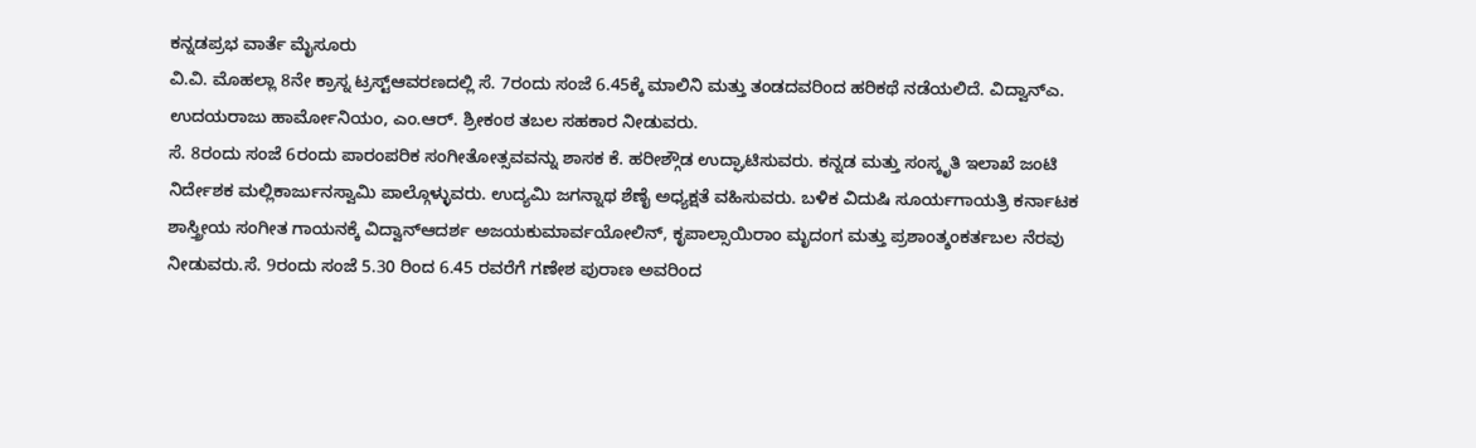ಕನ್ನಡಪ್ರಭ ವಾರ್ತೆ ಮೈಸೂರು
ವಿ.ವಿ. ಮೊಹಲ್ಲಾ 8ನೇ ಕ್ರಾಸ್ನ ಟ್ರಸ್ಟ್ಆವರಣದಲ್ಲಿ ಸೆ. 7ರಂದು ಸಂಜೆ 6.45ಕ್ಕೆ ಮಾಲಿನಿ ಮತ್ತು ತಂಡದವರಿಂದ ಹರಿಕಥೆ ನಡೆಯಲಿದೆ. ವಿದ್ವಾನ್ಎ. ಉದಯರಾಜು ಹಾರ್ಮೋನಿಯಂ, ಎಂ.ಆರ್. ಶ್ರೀಕಂಠ ತಬಲ ಸಹಕಾರ ನೀಡುವರು.
ಸೆ. 8ರಂದು ಸಂಜೆ 6ರಂದು ಪಾರಂಪರಿಕ ಸಂಗೀತೋತ್ಸವವನ್ನು ಶಾಸಕ ಕೆ. ಹರೀಶ್ಗೌಡ ಉದ್ಘಾಟಿಸುವರು. ಕನ್ನಡ ಮತ್ತು ಸಂಸ್ಕೃತಿ ಇಲಾಖೆ ಜಂಟಿ ನಿರ್ದೇಶಕ ಮಲ್ಲಿಕಾರ್ಜುನಸ್ವಾಮಿ ಪಾಲ್ಗೊಳ್ಳುವರು. ಉದ್ಯಮಿ ಜಗನ್ನಾಥ ಶೆಣೈ ಅಧ್ಯಕ್ಷತೆ ವಹಿಸುವರು. ಬಳಿಕ ವಿದುಷಿ ಸೂರ್ಯಗಾಯತ್ರಿ ಕರ್ನಾಟಕ ಶಾಸ್ತ್ರೀಯ ಸಂಗೀತ ಗಾಯನಕ್ಕೆ ವಿದ್ವಾನ್ಆದರ್ಶ ಅಜಯಕುಮಾರ್ವಯೋಲಿನ್, ಕೃಪಾಲ್ಸಾಯಿರಾಂ ಮೃದಂಗ ಮತ್ತು ಪ್ರಶಾಂತ್ಶಂಕರ್ತಬಲ ನೆರವು ನೀಡುವರು.ಸೆ. 9ರಂದು ಸಂಜೆ 5.30 ರಿಂದ 6.45 ರವರೆಗೆ ಗಣೇಶ ಪುರಾಣ ಅವರಿಂದ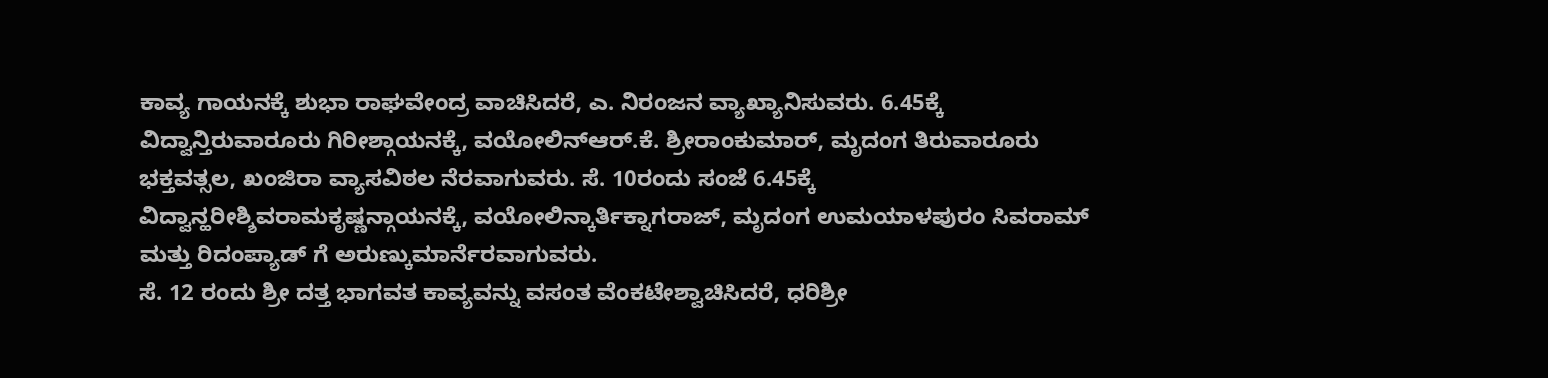ಕಾವ್ಯ ಗಾಯನಕ್ಕೆ ಶುಭಾ ರಾಘವೇಂದ್ರ ವಾಚಿಸಿದರೆ, ಎ. ನಿರಂಜನ ವ್ಯಾಖ್ಯಾನಿಸುವರು. 6.45ಕ್ಕೆ ವಿದ್ವಾನ್ತಿರುವಾರೂರು ಗಿರೀಶ್ಗಾಯನಕ್ಕೆ, ವಯೋಲಿನ್ಆರ್.ಕೆ. ಶ್ರೀರಾಂಕುಮಾರ್, ಮೃದಂಗ ತಿರುವಾರೂರು ಭಕ್ತವತ್ಸಲ, ಖಂಜಿರಾ ವ್ಯಾಸವಿಠಲ ನೆರವಾಗುವರು. ಸೆ. 10ರಂದು ಸಂಜೆ 6.45ಕ್ಕೆ ವಿದ್ವಾನ್ಹರೀಶ್ಶಿವರಾಮಕೃಷ್ಣನ್ಗಾಯನಕ್ಕೆ, ವಯೋಲಿನ್ಕಾರ್ತಿಕ್ನಾಗರಾಜ್, ಮೃದಂಗ ಉಮಯಾಳಪುರಂ ಸಿವರಾಮ್ ಮತ್ತು ರಿದಂಪ್ಯಾಡ್ ಗೆ ಅರುಣ್ಕುಮಾರ್ನೆರವಾಗುವರು.
ಸೆ. 12 ರಂದು ಶ್ರೀ ದತ್ತ ಭಾಗವತ ಕಾವ್ಯವನ್ನು ವಸಂತ ವೆಂಕಟೇಶ್ವಾಚಿಸಿದರೆ, ಧರಿಶ್ರೀ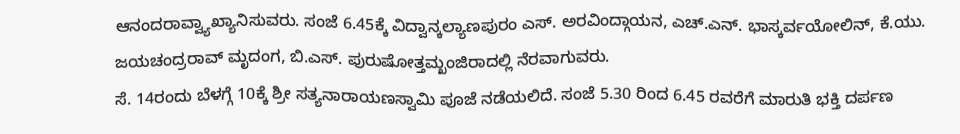ಆನಂದರಾವ್ವ್ಯಾಖ್ಯಾನಿಸುವರು. ಸಂಜೆ 6.45ಕ್ಕೆ ವಿದ್ವಾನ್ಕಲ್ಯಾಣಪುರಂ ಎಸ್. ಅರವಿಂದ್ಗಾಯನ, ಎಚ್.ಎನ್. ಭಾಸ್ಕರ್ವಯೋಲಿನ್, ಕೆ.ಯು. ಜಯಚಂದ್ರರಾವ್ ಮೃದಂಗ, ಬಿ.ಎಸ್. ಪುರುಷೋತ್ತಮ್ಖಂಜಿರಾದಲ್ಲಿ ನೆರವಾಗುವರು.
ಸೆ. 14ರಂದು ಬೆಳಗ್ಗೆ 10ಕ್ಕೆ ಶ್ರೀ ಸತ್ಯನಾರಾಯಣಸ್ವಾಮಿ ಪೂಜೆ ನಡೆಯಲಿದೆ. ಸಂಜೆ 5.30 ರಿಂದ 6.45 ರವರೆಗೆ ಮಾರುತಿ ಭಕ್ತಿ ದರ್ಪಣ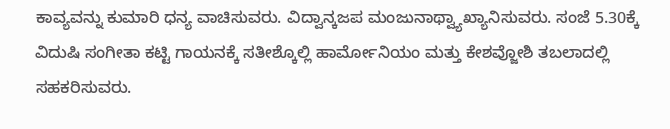ಕಾವ್ಯವನ್ನು ಕುಮಾರಿ ಧನ್ಯ ವಾಚಿಸುವರು. ವಿದ್ವಾನ್ಕಜಪ ಮಂಜುನಾಥ್ವ್ಯಾಖ್ಯಾನಿಸುವರು. ಸಂಜೆ 5.30ಕ್ಕೆ ವಿದುಷಿ ಸಂಗೀತಾ ಕಟ್ಟಿ ಗಾಯನಕ್ಕೆ ಸತೀಶ್ಕೊಲ್ಲಿ ಹಾರ್ಮೋನಿಯಂ ಮತ್ತು ಕೇಶವ್ಜೋಶಿ ತಬಲಾದಲ್ಲಿ ಸಹಕರಿಸುವರು.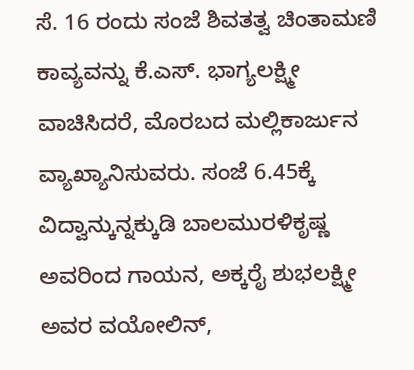ಸೆ. 16 ರಂದು ಸಂಜೆ ಶಿವತತ್ವ ಚಿಂತಾಮಣಿ ಕಾವ್ಯವನ್ನು ಕೆ.ಎಸ್. ಭಾಗ್ಯಲಕ್ಷ್ಮೀ ವಾಚಿಸಿದರೆ, ಮೊರಬದ ಮಲ್ಲಿಕಾರ್ಜುನ ವ್ಯಾಖ್ಯಾನಿಸುವರು. ಸಂಜೆ 6.45ಕ್ಕೆ ವಿದ್ವಾನ್ಕುನ್ನಕ್ಕುಡಿ ಬಾಲಮುರಳಿಕೃಷ್ಣ ಅವರಿಂದ ಗಾಯನ, ಅಕ್ಕರೈ ಶುಭಲಕ್ಷ್ಮೀ ಅವರ ವಯೋಲಿನ್,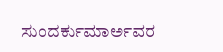ಸುಂದರ್ಕುಮಾರ್ಅವರ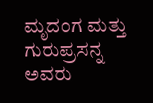ಮೃದಂಗ ಮತ್ತು ಗುರುಪ್ರಸನ್ನ ಅವರು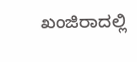ಖಂಜಿರಾದಲ್ಲಿ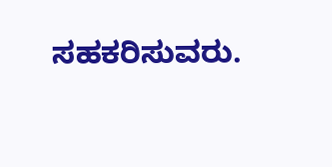ಸಹಕರಿಸುವರು.